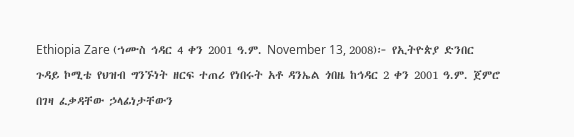Ethiopia Zare (ኀሙስ ኅዳር 4 ቀን 2001 ዓ.ም. November 13, 2008)፦ የኢትዮጵያ ድንበር ጉዳይ ኮሚቴ የህዝብ ግንኙነት ዘርፍ ተጠሪ የነበሩት አቶ ዳንኤል ጎበዜ ከኅዳር 2 ቀን 2001 ዓ.ም. ጀምሮ በገዛ ፈቃዳቸው ኃላፊነታቸውን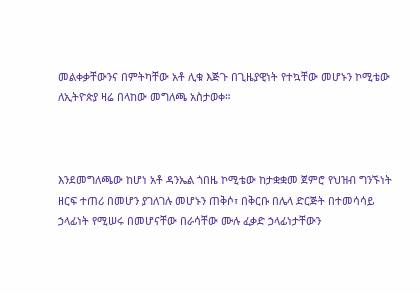መልቀቃቸውንና በምትካቸው አቶ ሊቁ እጅጉ በጊዜያዊነት የተኳቸው መሆኑን ኮሚቴው ለኢትዮጵያ ዛሬ በላከው መግለጫ አስታወቀ።



እንደመግለጫው ከሆነ አቶ ዳንኤል ጎበዜ ኮሚቴው ከታቋቋመ ጀምሮ የህዝብ ግንኙነት ዘርፍ ተጠሪ በመሆን ያገለገሉ መሆኑን ጠቅሶ፣ በቅርቡ በሌላ ድርጅት በተመሳሳይ ኃላፊነት የሚሠሩ በመሆናቸው በራሳቸው ሙሉ ፈቃድ ኃላፊነታቸውን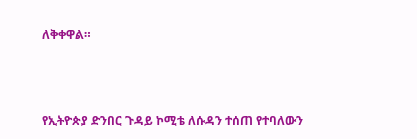ለቅቀዋል።



የኢትዮጵያ ድንበር ጉዳይ ኮሚቴ ለሱዳን ተሰጠ የተባለውን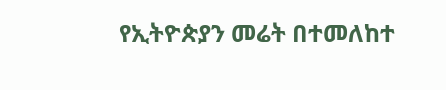የኢትዮጵያን መሬት በተመለከተ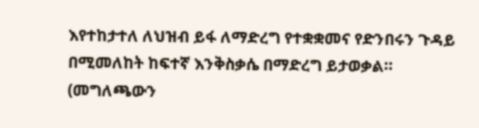እየተከታተለ ለህዝብ ይፋ ለማድረግ የተቋቋመና የድንበሩን ጉዳይ በሚመለከት ከፍተኛ እንቅስቃሴ በማድረግ ይታወቃል። (መግለጫውን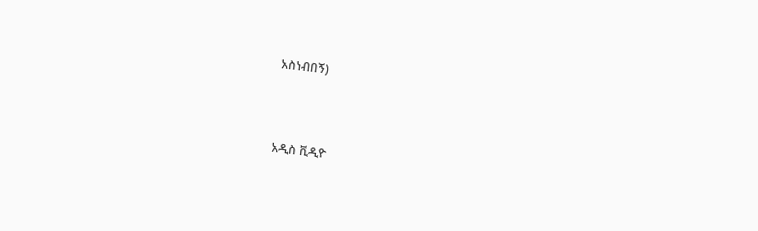አስነብበኝ)



አዲስ ቪዲዮ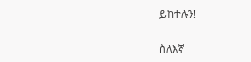ይከተሉን!

ስለእኛ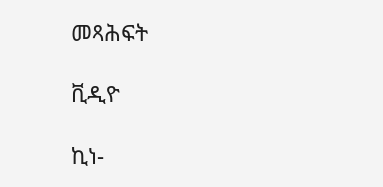መጻሕፍት

ቪዲዮ

ኪነ-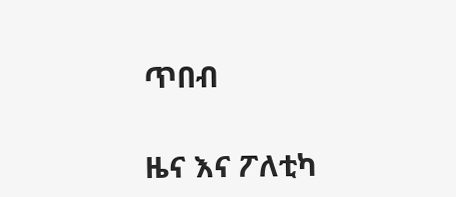ጥበብ

ዜና እና ፖለቲካ